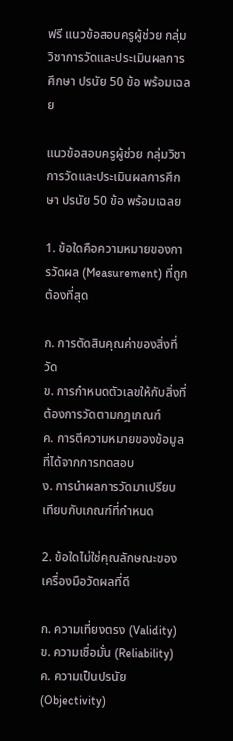ฟรี แนวข้อสอบครูผู้ช่วย กลุ่มวิชาการวัดและประเมินผลการศึกษา ปรนัย 50 ข้อ พร้อมเฉลย

แนวข้อสอบครูผู้ช่วย กลุ่มวิชาการวัดและประเมินผลการศึกษา ปรนัย 50 ข้อ พร้อมเฉลย

1. ข้อใดคือความหมายของการวัดผล (Measurement) ที่ถูกต้องที่สุด

ก. การตัดสินคุณค่าของสิ่งที่วัด
ข. การกำหนดตัวเลขให้กับสิ่งที่ต้องการวัดตามกฎเกณฑ์
ค. การตีความหมายของข้อมูลที่ได้จากการทดสอบ
ง. การนำผลการวัดมาเปรียบเทียบกับเกณฑ์ที่กำหนด

2. ข้อใดไม่ใช่คุณลักษณะของเครื่องมือวัดผลที่ดี

ก. ความเที่ยงตรง (Validity)
ข. ความเชื่อมั่น (Reliability)
ค. ความเป็นปรนัย (Objectivity)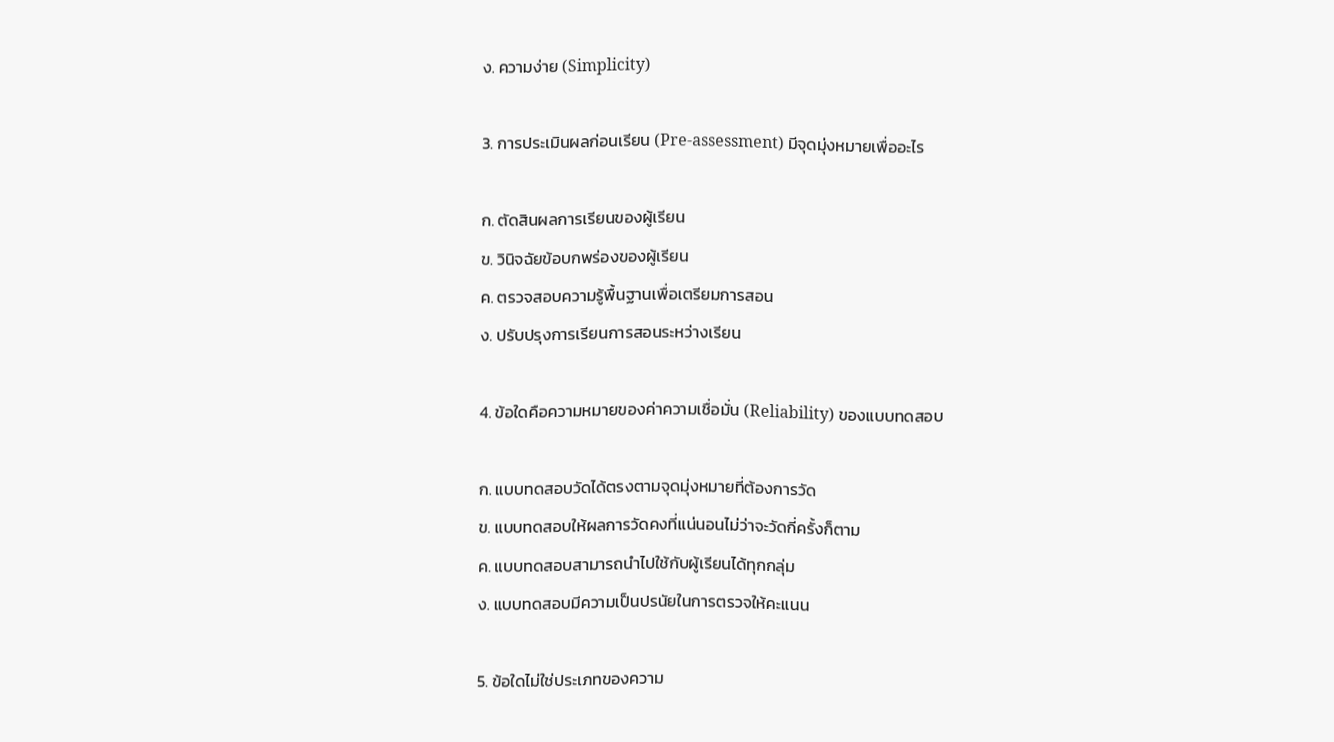ง. ความง่าย (Simplicity)

3. การประเมินผลก่อนเรียน (Pre-assessment) มีจุดมุ่งหมายเพื่ออะไร

ก. ตัดสินผลการเรียนของผู้เรียน
ข. วินิจฉัยข้อบกพร่องของผู้เรียน
ค. ตรวจสอบความรู้พื้นฐานเพื่อเตรียมการสอน
ง. ปรับปรุงการเรียนการสอนระหว่างเรียน

4. ข้อใดคือความหมายของค่าความเชื่อมั่น (Reliability) ของแบบทดสอบ

ก. แบบทดสอบวัดได้ตรงตามจุดมุ่งหมายที่ต้องการวัด
ข. แบบทดสอบให้ผลการวัดคงที่แน่นอนไม่ว่าจะวัดกี่ครั้งก็ตาม
ค. แบบทดสอบสามารถนำไปใช้กับผู้เรียนได้ทุกกลุ่ม
ง. แบบทดสอบมีความเป็นปรนัยในการตรวจให้คะแนน

5. ข้อใดไม่ใช่ประเภทของความ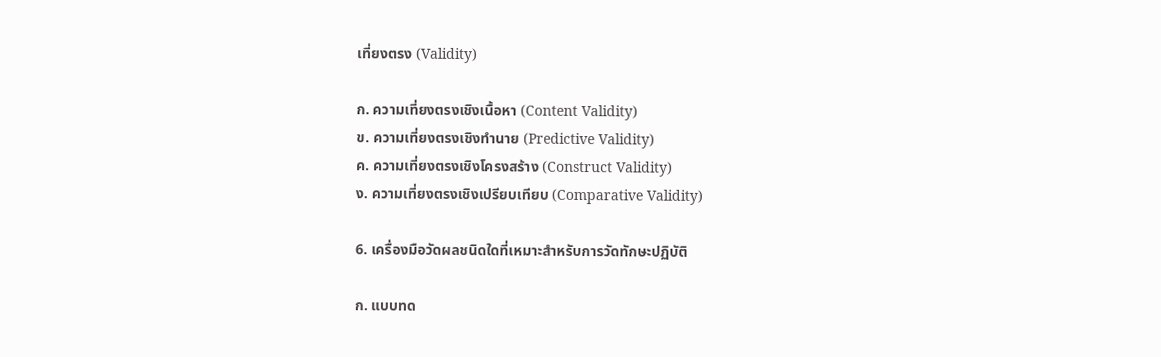เที่ยงตรง (Validity)

ก. ความเที่ยงตรงเชิงเนื้อหา (Content Validity)
ข. ความเที่ยงตรงเชิงทำนาย (Predictive Validity)
ค. ความเที่ยงตรงเชิงโครงสร้าง (Construct Validity)
ง. ความเที่ยงตรงเชิงเปรียบเทียบ (Comparative Validity)

6. เครื่องมือวัดผลชนิดใดที่เหมาะสำหรับการวัดทักษะปฏิบัติ

ก. แบบทด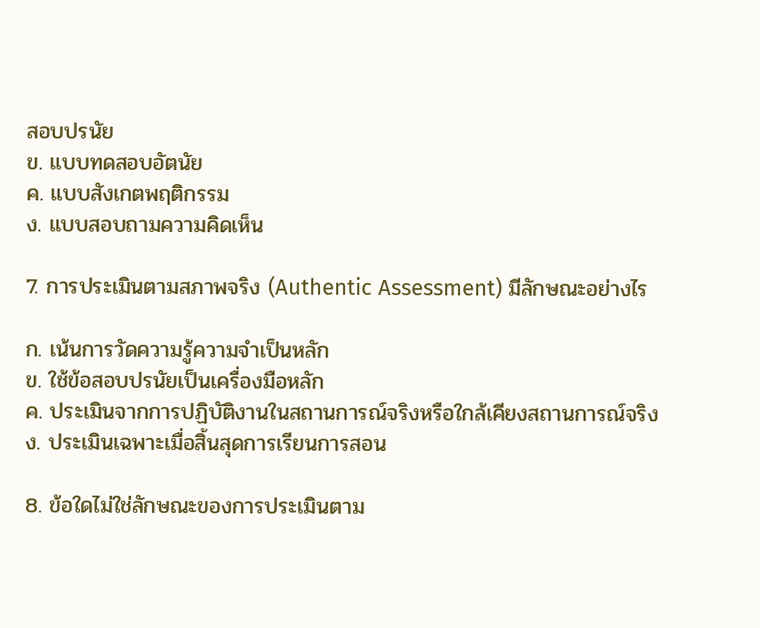สอบปรนัย
ข. แบบทดสอบอัตนัย
ค. แบบสังเกตพฤติกรรม
ง. แบบสอบถามความคิดเห็น

7. การประเมินตามสภาพจริง (Authentic Assessment) มีลักษณะอย่างไร

ก. เน้นการวัดความรู้ความจำเป็นหลัก
ข. ใช้ข้อสอบปรนัยเป็นเครื่องมือหลัก
ค. ประเมินจากการปฏิบัติงานในสถานการณ์จริงหรือใกล้เคียงสถานการณ์จริง
ง. ประเมินเฉพาะเมื่อสิ้นสุดการเรียนการสอน

8. ข้อใดไม่ใช่ลักษณะของการประเมินตาม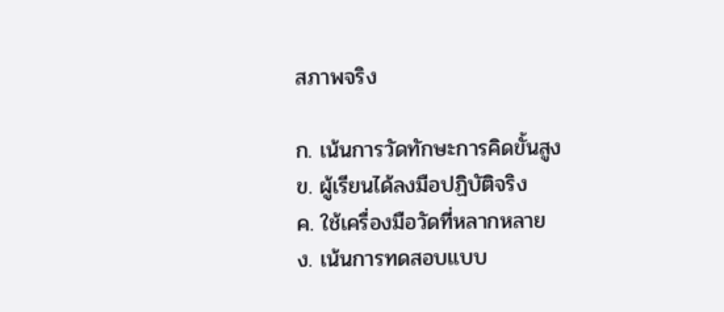สภาพจริง

ก. เน้นการวัดทักษะการคิดขั้นสูง
ข. ผู้เรียนได้ลงมือปฏิบัติจริง
ค. ใช้เครื่องมือวัดที่หลากหลาย
ง. เน้นการทดสอบแบบ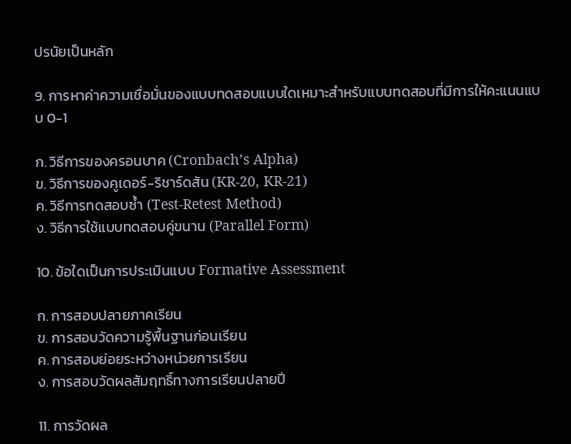ปรนัยเป็นหลัก

9. การหาค่าความเชื่อมั่นของแบบทดสอบแบบใดเหมาะสำหรับแบบทดสอบที่มีการให้คะแนนแบบ 0-1

ก. วิธีการของครอนบาค (Cronbach’s Alpha)
ข. วิธีการของคูเดอร์-ริชาร์ดสัน (KR-20, KR-21)
ค. วิธีการทดสอบซ้ำ (Test-Retest Method)
ง. วิธีการใช้แบบทดสอบคู่ขนาน (Parallel Form)

10. ข้อใดเป็นการประเมินแบบ Formative Assessment

ก. การสอบปลายภาคเรียน
ข. การสอบวัดความรู้พื้นฐานก่อนเรียน
ค. การสอบย่อยระหว่างหน่วยการเรียน
ง. การสอบวัดผลสัมฤทธิ์ทางการเรียนปลายปี

11. การวัดผล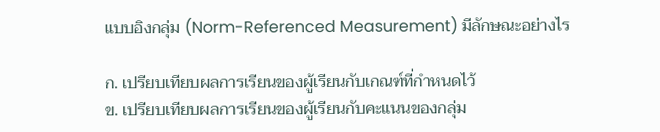แบบอิงกลุ่ม (Norm-Referenced Measurement) มีลักษณะอย่างไร

ก. เปรียบเทียบผลการเรียนของผู้เรียนกับเกณฑ์ที่กำหนดไว้
ข. เปรียบเทียบผลการเรียนของผู้เรียนกับคะแนนของกลุ่ม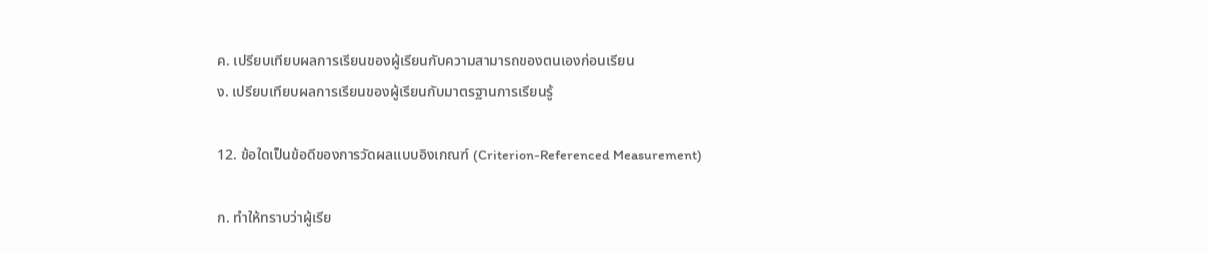ค. เปรียบเทียบผลการเรียนของผู้เรียนกับความสามารถของตนเองก่อนเรียน
ง. เปรียบเทียบผลการเรียนของผู้เรียนกับมาตรฐานการเรียนรู้

12. ข้อใดเป็นข้อดีของการวัดผลแบบอิงเกณฑ์ (Criterion-Referenced Measurement)

ก. ทำให้ทราบว่าผู้เรีย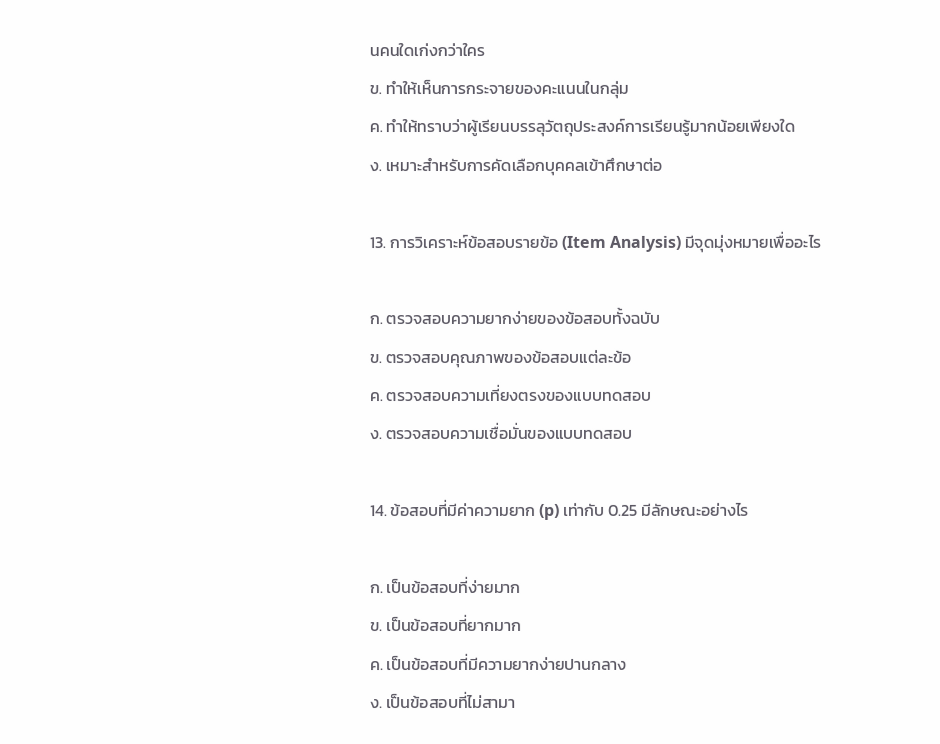นคนใดเก่งกว่าใคร
ข. ทำให้เห็นการกระจายของคะแนนในกลุ่ม
ค. ทำให้ทราบว่าผู้เรียนบรรลุวัตถุประสงค์การเรียนรู้มากน้อยเพียงใด
ง. เหมาะสำหรับการคัดเลือกบุคคลเข้าศึกษาต่อ

13. การวิเคราะห์ข้อสอบรายข้อ (Item Analysis) มีจุดมุ่งหมายเพื่ออะไร

ก. ตรวจสอบความยากง่ายของข้อสอบทั้งฉบับ
ข. ตรวจสอบคุณภาพของข้อสอบแต่ละข้อ
ค. ตรวจสอบความเที่ยงตรงของแบบทดสอบ
ง. ตรวจสอบความเชื่อมั่นของแบบทดสอบ

14. ข้อสอบที่มีค่าความยาก (p) เท่ากับ 0.25 มีลักษณะอย่างไร

ก. เป็นข้อสอบที่ง่ายมาก
ข. เป็นข้อสอบที่ยากมาก
ค. เป็นข้อสอบที่มีความยากง่ายปานกลาง
ง. เป็นข้อสอบที่ไม่สามา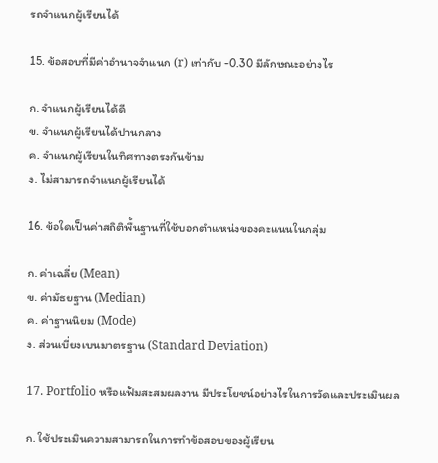รถจำแนกผู้เรียนได้

15. ข้อสอบที่มีค่าอำนาจจำแนก (r) เท่ากับ -0.30 มีลักษณะอย่างไร

ก. จำแนกผู้เรียนได้ดี
ข. จำแนกผู้เรียนได้ปานกลาง
ค. จำแนกผู้เรียนในทิศทางตรงกันข้าม
ง. ไม่สามารถจำแนกผู้เรียนได้

16. ข้อใดเป็นค่าสถิติพื้นฐานที่ใช้บอกตำแหน่งของคะแนนในกลุ่ม

ก. ค่าเฉลี่ย (Mean)
ข. ค่ามัธยฐาน (Median)
ค. ค่าฐานนิยม (Mode)
ง. ส่วนเบี่ยงเบนมาตรฐาน (Standard Deviation)

17. Portfolio หรือแฟ้มสะสมผลงาน มีประโยชน์อย่างไรในการวัดและประเมินผล

ก. ใช้ประเมินความสามารถในการทำข้อสอบของผู้เรียน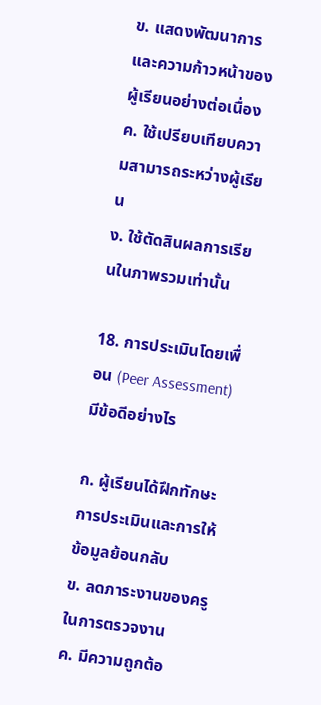ข. แสดงพัฒนาการและความก้าวหน้าของผู้เรียนอย่างต่อเนื่อง
ค. ใช้เปรียบเทียบความสามารถระหว่างผู้เรียน
ง. ใช้ตัดสินผลการเรียนในภาพรวมเท่านั้น

18. การประเมินโดยเพื่อน (Peer Assessment) มีข้อดีอย่างไร

ก. ผู้เรียนได้ฝึกทักษะการประเมินและการให้ข้อมูลย้อนกลับ
ข. ลดภาระงานของครูในการตรวจงาน
ค. มีความถูกต้อ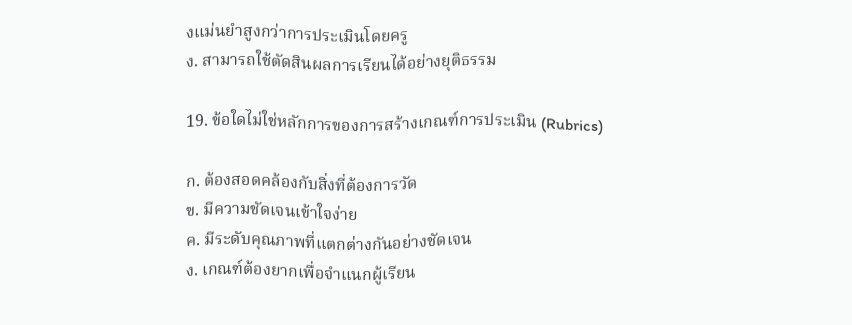งแม่นยำสูงกว่าการประเมินโดยครู
ง. สามารถใช้ตัดสินผลการเรียนได้อย่างยุติธรรม

19. ข้อใดไม่ใช่หลักการของการสร้างเกณฑ์การประเมิน (Rubrics)

ก. ต้องสอดคล้องกับสิ่งที่ต้องการวัด
ข. มีความชัดเจนเข้าใจง่าย
ค. มีระดับคุณภาพที่แตกต่างกันอย่างชัดเจน
ง. เกณฑ์ต้องยากเพื่อจำแนกผู้เรียน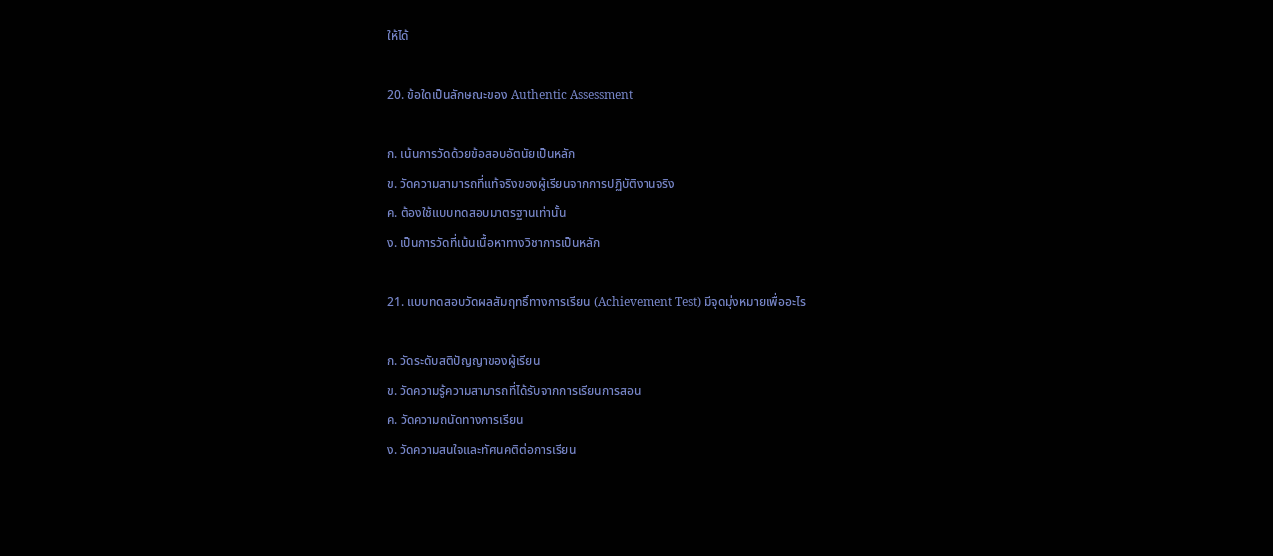ให้ได้

20. ข้อใดเป็นลักษณะของ Authentic Assessment

ก. เน้นการวัดด้วยข้อสอบอัตนัยเป็นหลัก
ข. วัดความสามารถที่แท้จริงของผู้เรียนจากการปฏิบัติงานจริง
ค. ต้องใช้แบบทดสอบมาตรฐานเท่านั้น
ง. เป็นการวัดที่เน้นเนื้อหาทางวิชาการเป็นหลัก

21. แบบทดสอบวัดผลสัมฤทธิ์ทางการเรียน (Achievement Test) มีจุดมุ่งหมายเพื่ออะไร

ก. วัดระดับสติปัญญาของผู้เรียน
ข. วัดความรู้ความสามารถที่ได้รับจากการเรียนการสอน
ค. วัดความถนัดทางการเรียน
ง. วัดความสนใจและทัศนคติต่อการเรียน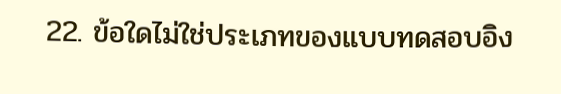22. ข้อใดไม่ใช่ประเภทของแบบทดสอบอิง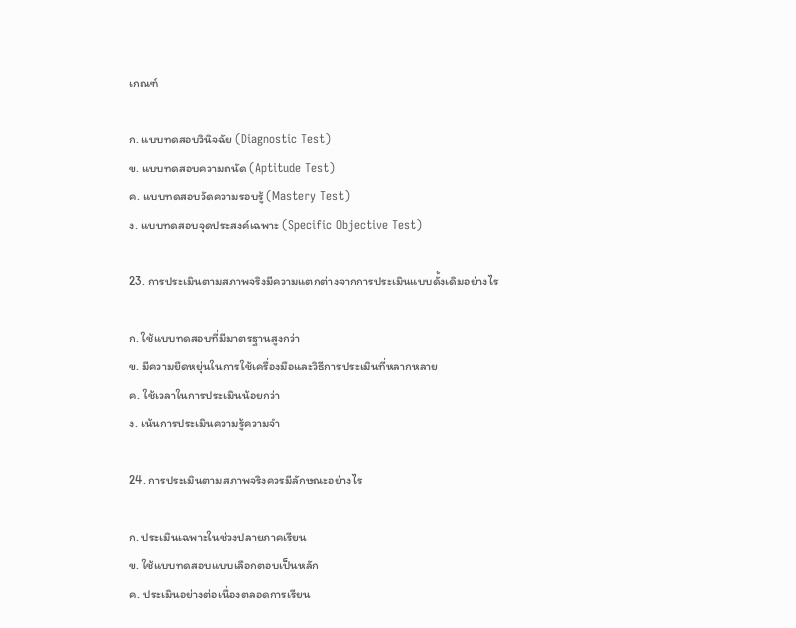เกณฑ์

ก. แบบทดสอบวินิจฉัย (Diagnostic Test)
ข. แบบทดสอบความถนัด (Aptitude Test)
ค. แบบทดสอบวัดความรอบรู้ (Mastery Test)
ง. แบบทดสอบจุดประสงค์เฉพาะ (Specific Objective Test)

23. การประเมินตามสภาพจริงมีความแตกต่างจากการประเมินแบบดั้งเดิมอย่างไร

ก. ใช้แบบทดสอบที่มีมาตรฐานสูงกว่า
ข. มีความยืดหยุ่นในการใช้เครื่องมือและวิธีการประเมินที่หลากหลาย
ค. ใช้เวลาในการประเมินน้อยกว่า
ง. เน้นการประเมินความรู้ความจำ

24. การประเมินตามสภาพจริงควรมีลักษณะอย่างไร

ก. ประเมินเฉพาะในช่วงปลายภาคเรียน
ข. ใช้แบบทดสอบแบบเลือกตอบเป็นหลัก
ค. ประเมินอย่างต่อเนื่องตลอดการเรียน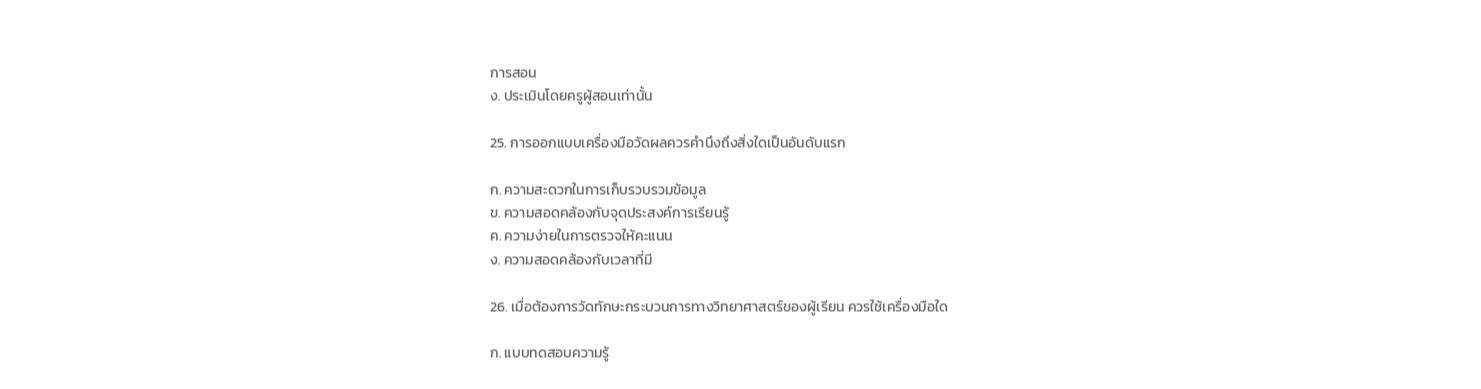การสอน
ง. ประเมินโดยครูผู้สอนเท่านั้น

25. การออกแบบเครื่องมือวัดผลควรคำนึงถึงสิ่งใดเป็นอันดับแรก

ก. ความสะดวกในการเก็บรวบรวมข้อมูล
ข. ความสอดคล้องกับจุดประสงค์การเรียนรู้
ค. ความง่ายในการตรวจให้คะแนน
ง. ความสอดคล้องกับเวลาที่มี

26. เมื่อต้องการวัดทักษะกระบวนการทางวิทยาศาสตร์ของผู้เรียน ควรใช้เครื่องมือใด

ก. แบบทดสอบความรู้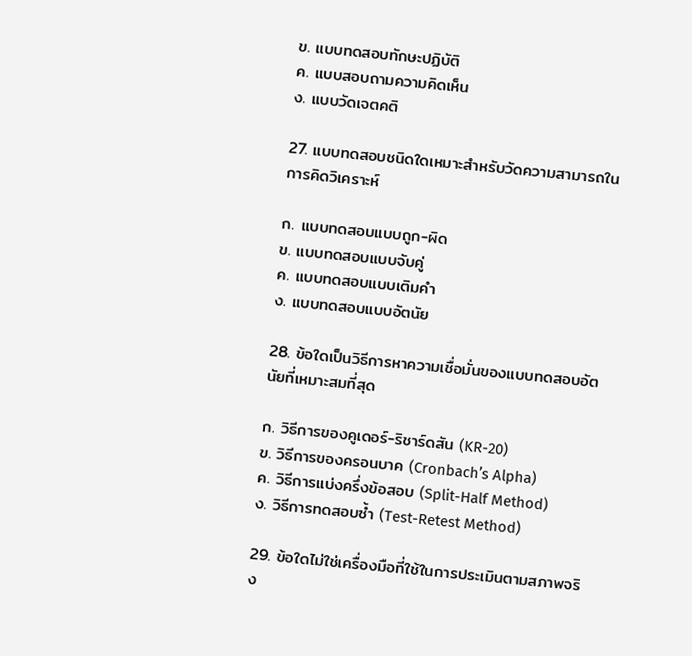ข. แบบทดสอบทักษะปฏิบัติ
ค. แบบสอบถามความคิดเห็น
ง. แบบวัดเจตคติ

27. แบบทดสอบชนิดใดเหมาะสำหรับวัดความสามารถในการคิดวิเคราะห์

ก. แบบทดสอบแบบถูก-ผิด
ข. แบบทดสอบแบบจับคู่
ค. แบบทดสอบแบบเติมคำ
ง. แบบทดสอบแบบอัตนัย

28. ข้อใดเป็นวิธีการหาความเชื่อมั่นของแบบทดสอบอัตนัยที่เหมาะสมที่สุด

ก. วิธีการของคูเดอร์-ริชาร์ดสัน (KR-20)
ข. วิธีการของครอนบาค (Cronbach’s Alpha)
ค. วิธีการแบ่งครึ่งข้อสอบ (Split-Half Method)
ง. วิธีการทดสอบซ้ำ (Test-Retest Method)

29. ข้อใดไม่ใช่เครื่องมือที่ใช้ในการประเมินตามสภาพจริง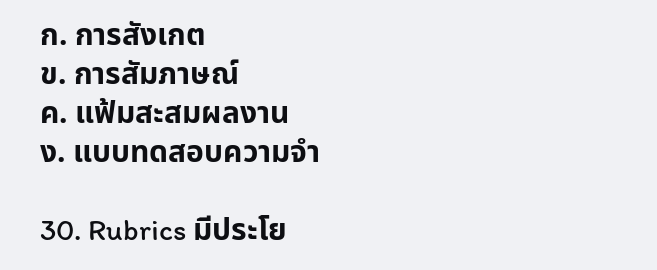ก. การสังเกต
ข. การสัมภาษณ์
ค. แฟ้มสะสมผลงาน
ง. แบบทดสอบความจำ

30. Rubrics มีประโย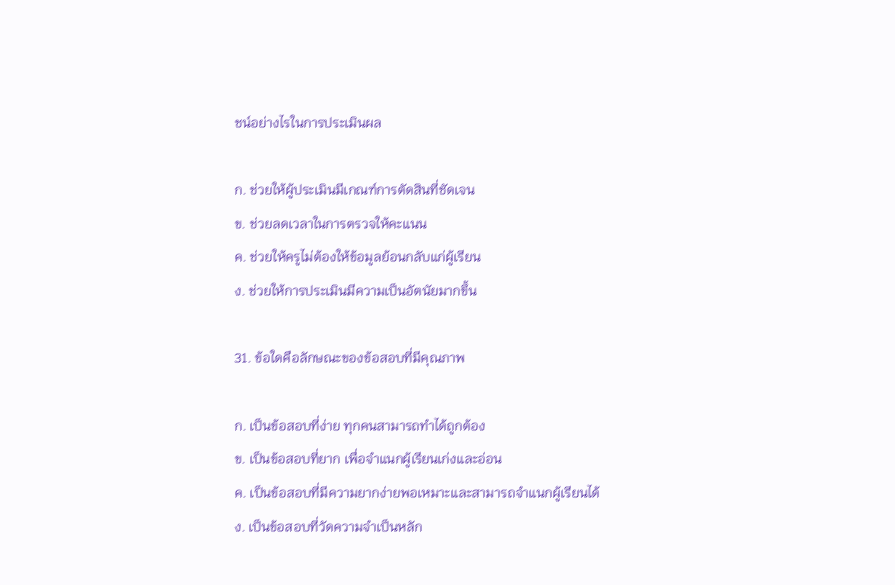ชน์อย่างไรในการประเมินผล

ก. ช่วยให้ผู้ประเมินมีเกณฑ์การตัดสินที่ชัดเจน
ข. ช่วยลดเวลาในการตรวจให้คะแนน
ค. ช่วยให้ครูไม่ต้องให้ข้อมูลย้อนกลับแก่ผู้เรียน
ง. ช่วยให้การประเมินมีความเป็นอัตนัยมากขึ้น

31. ข้อใดคือลักษณะของข้อสอบที่มีคุณภาพ

ก. เป็นข้อสอบที่ง่าย ทุกคนสามารถทำได้ถูกต้อง
ข. เป็นข้อสอบที่ยาก เพื่อจำแนกผู้เรียนเก่งและอ่อน
ค. เป็นข้อสอบที่มีความยากง่ายพอเหมาะและสามารถจำแนกผู้เรียนได้
ง. เป็นข้อสอบที่วัดความจำเป็นหลัก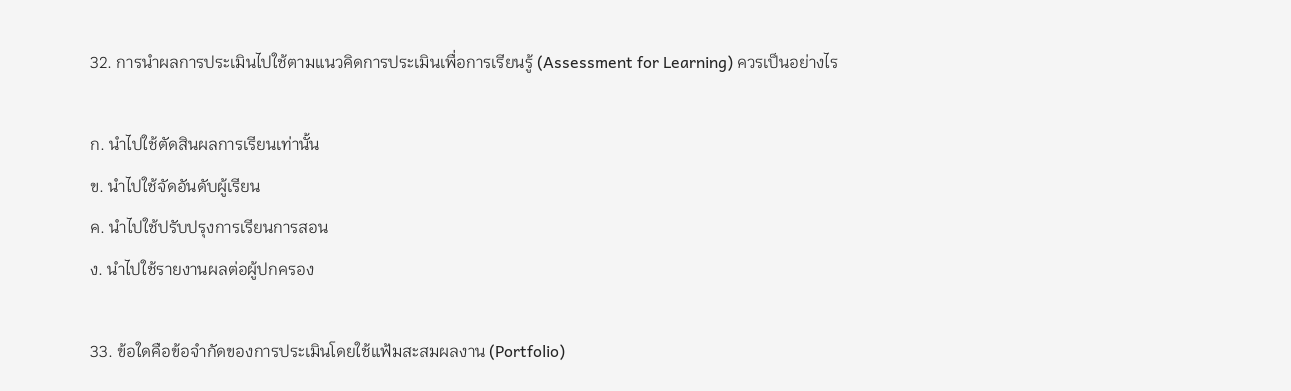32. การนำผลการประเมินไปใช้ตามแนวคิดการประเมินเพื่อการเรียนรู้ (Assessment for Learning) ควรเป็นอย่างไร

ก. นำไปใช้ตัดสินผลการเรียนเท่านั้น
ข. นำไปใช้จัดอันดับผู้เรียน
ค. นำไปใช้ปรับปรุงการเรียนการสอน
ง. นำไปใช้รายงานผลต่อผู้ปกครอง

33. ข้อใดคือข้อจำกัดของการประเมินโดยใช้แฟ้มสะสมผลงาน (Portfolio)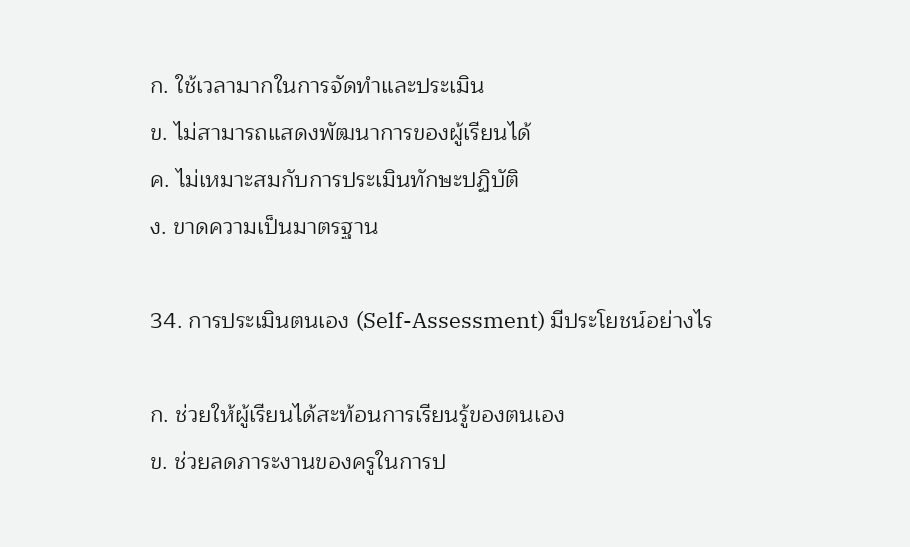ก. ใช้เวลามากในการจัดทำและประเมิน
ข. ไม่สามารถแสดงพัฒนาการของผู้เรียนได้
ค. ไม่เหมาะสมกับการประเมินทักษะปฏิบัติ
ง. ขาดความเป็นมาตรฐาน

34. การประเมินตนเอง (Self-Assessment) มีประโยชน์อย่างไร

ก. ช่วยให้ผู้เรียนได้สะท้อนการเรียนรู้ของตนเอง
ข. ช่วยลดภาระงานของครูในการป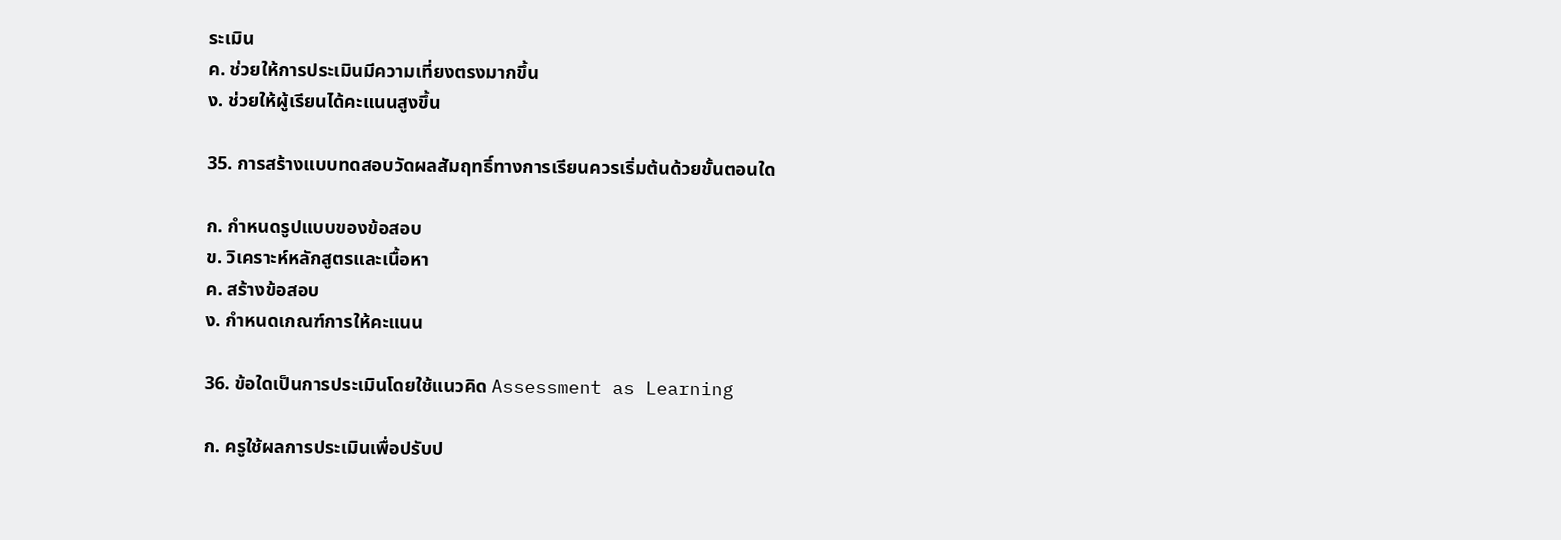ระเมิน
ค. ช่วยให้การประเมินมีความเที่ยงตรงมากขึ้น
ง. ช่วยให้ผู้เรียนได้คะแนนสูงขึ้น

35. การสร้างแบบทดสอบวัดผลสัมฤทธิ์ทางการเรียนควรเริ่มต้นด้วยขั้นตอนใด

ก. กำหนดรูปแบบของข้อสอบ
ข. วิเคราะห์หลักสูตรและเนื้อหา
ค. สร้างข้อสอบ
ง. กำหนดเกณฑ์การให้คะแนน

36. ข้อใดเป็นการประเมินโดยใช้แนวคิด Assessment as Learning

ก. ครูใช้ผลการประเมินเพื่อปรับป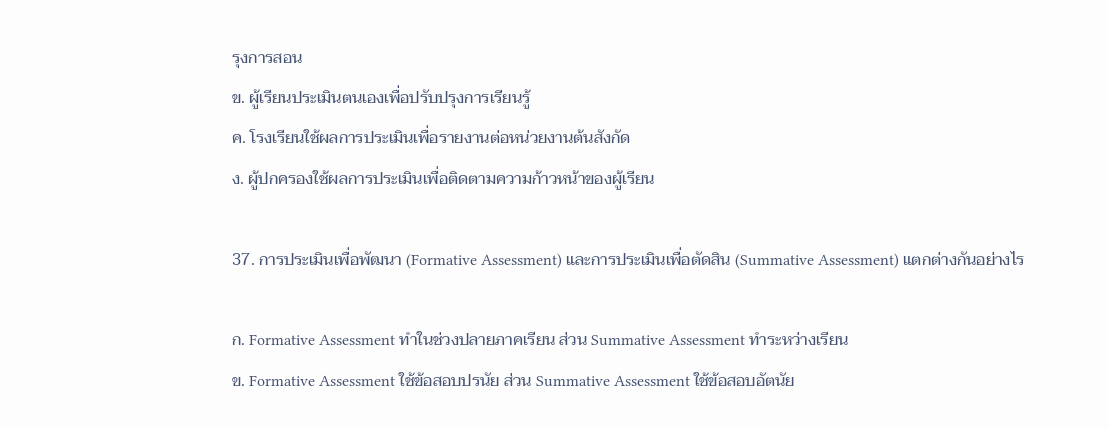รุงการสอน
ข. ผู้เรียนประเมินตนเองเพื่อปรับปรุงการเรียนรู้
ค. โรงเรียนใช้ผลการประเมินเพื่อรายงานต่อหน่วยงานต้นสังกัด
ง. ผู้ปกครองใช้ผลการประเมินเพื่อติดตามความก้าวหน้าของผู้เรียน

37. การประเมินเพื่อพัฒนา (Formative Assessment) และการประเมินเพื่อตัดสิน (Summative Assessment) แตกต่างกันอย่างไร

ก. Formative Assessment ทำในช่วงปลายภาคเรียน ส่วน Summative Assessment ทำระหว่างเรียน
ข. Formative Assessment ใช้ข้อสอบปรนัย ส่วน Summative Assessment ใช้ข้อสอบอัตนัย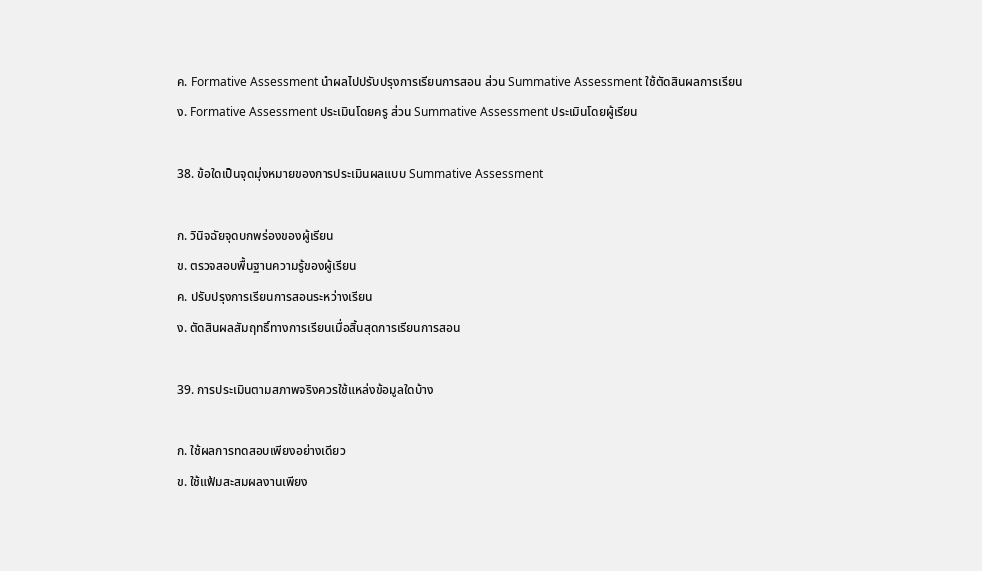ค. Formative Assessment นำผลไปปรับปรุงการเรียนการสอน ส่วน Summative Assessment ใช้ตัดสินผลการเรียน
ง. Formative Assessment ประเมินโดยครู ส่วน Summative Assessment ประเมินโดยผู้เรียน

38. ข้อใดเป็นจุดมุ่งหมายของการประเมินผลแบบ Summative Assessment

ก. วินิจฉัยจุดบกพร่องของผู้เรียน
ข. ตรวจสอบพื้นฐานความรู้ของผู้เรียน
ค. ปรับปรุงการเรียนการสอนระหว่างเรียน
ง. ตัดสินผลสัมฤทธิ์ทางการเรียนเมื่อสิ้นสุดการเรียนการสอน

39. การประเมินตามสภาพจริงควรใช้แหล่งข้อมูลใดบ้าง

ก. ใช้ผลการทดสอบเพียงอย่างเดียว
ข. ใช้แฟ้มสะสมผลงานเพียง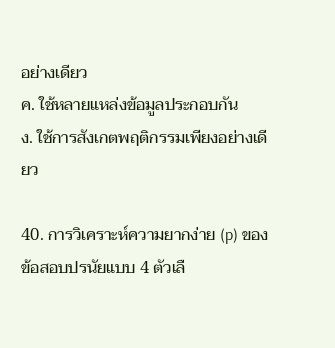อย่างเดียว
ค. ใช้หลายแหล่งข้อมูลประกอบกัน
ง. ใช้การสังเกตพฤติกรรมเพียงอย่างเดียว

40. การวิเคราะห์ความยากง่าย (p) ของข้อสอบปรนัยแบบ 4 ตัวเลื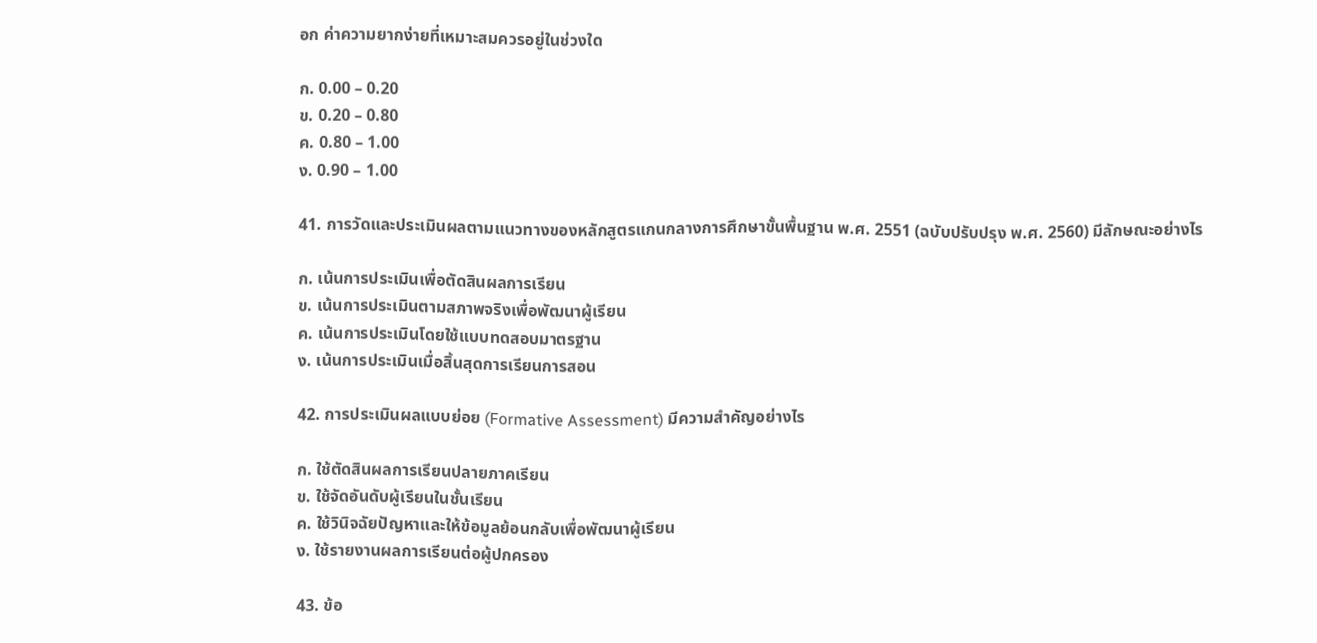อก ค่าความยากง่ายที่เหมาะสมควรอยู่ในช่วงใด

ก. 0.00 – 0.20
ข. 0.20 – 0.80
ค. 0.80 – 1.00
ง. 0.90 – 1.00

41. การวัดและประเมินผลตามแนวทางของหลักสูตรแกนกลางการศึกษาขั้นพื้นฐาน พ.ศ. 2551 (ฉบับปรับปรุง พ.ศ. 2560) มีลักษณะอย่างไร

ก. เน้นการประเมินเพื่อตัดสินผลการเรียน
ข. เน้นการประเมินตามสภาพจริงเพื่อพัฒนาผู้เรียน
ค. เน้นการประเมินโดยใช้แบบทดสอบมาตรฐาน
ง. เน้นการประเมินเมื่อสิ้นสุดการเรียนการสอน

42. การประเมินผลแบบย่อย (Formative Assessment) มีความสำคัญอย่างไร

ก. ใช้ตัดสินผลการเรียนปลายภาคเรียน
ข. ใช้จัดอันดับผู้เรียนในชั้นเรียน
ค. ใช้วินิจฉัยปัญหาและให้ข้อมูลย้อนกลับเพื่อพัฒนาผู้เรียน
ง. ใช้รายงานผลการเรียนต่อผู้ปกครอง

43. ข้อ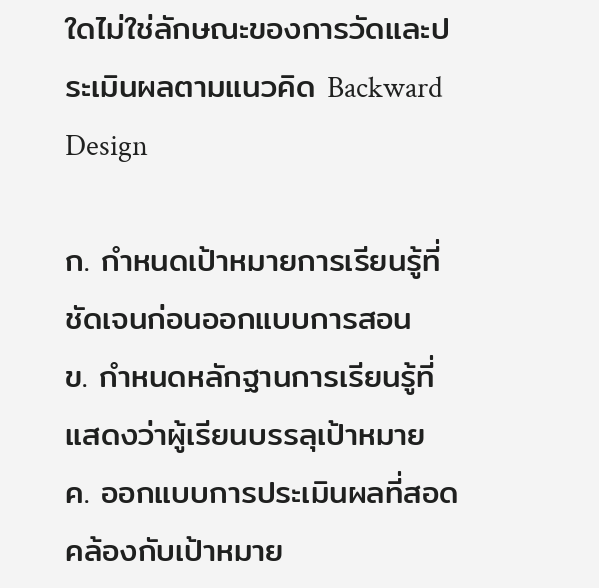ใดไม่ใช่ลักษณะของการวัดและประเมินผลตามแนวคิด Backward Design

ก. กำหนดเป้าหมายการเรียนรู้ที่ชัดเจนก่อนออกแบบการสอน
ข. กำหนดหลักฐานการเรียนรู้ที่แสดงว่าผู้เรียนบรรลุเป้าหมาย
ค. ออกแบบการประเมินผลที่สอดคล้องกับเป้าหมาย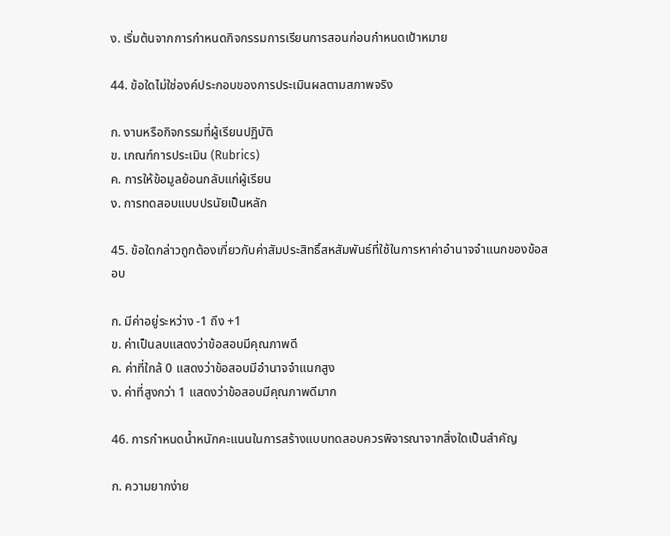ง. เริ่มต้นจากการกำหนดกิจกรรมการเรียนการสอนก่อนกำหนดเป้าหมาย

44. ข้อใดไม่ใช่องค์ประกอบของการประเมินผลตามสภาพจริง

ก. งานหรือกิจกรรมที่ผู้เรียนปฏิบัติ
ข. เกณฑ์การประเมิน (Rubrics)
ค. การให้ข้อมูลย้อนกลับแก่ผู้เรียน
ง. การทดสอบแบบปรนัยเป็นหลัก

45. ข้อใดกล่าวถูกต้องเกี่ยวกับค่าสัมประสิทธิ์สหสัมพันธ์ที่ใช้ในการหาค่าอำนาจจำแนกของข้อสอบ

ก. มีค่าอยู่ระหว่าง -1 ถึง +1
ข. ค่าเป็นลบแสดงว่าข้อสอบมีคุณภาพดี
ค. ค่าที่ใกล้ 0 แสดงว่าข้อสอบมีอำนาจจำแนกสูง
ง. ค่าที่สูงกว่า 1 แสดงว่าข้อสอบมีคุณภาพดีมาก

46. การกำหนดน้ำหนักคะแนนในการสร้างแบบทดสอบควรพิจารณาจากสิ่งใดเป็นสำคัญ

ก. ความยากง่าย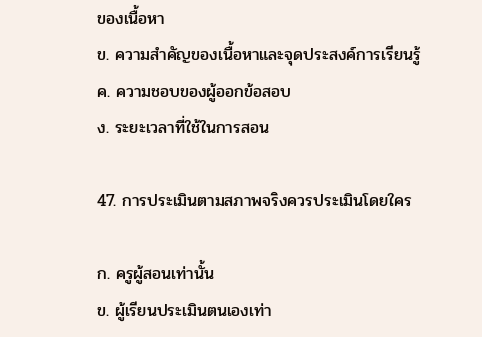ของเนื้อหา
ข. ความสำคัญของเนื้อหาและจุดประสงค์การเรียนรู้
ค. ความชอบของผู้ออกข้อสอบ
ง. ระยะเวลาที่ใช้ในการสอน

47. การประเมินตามสภาพจริงควรประเมินโดยใคร

ก. ครูผู้สอนเท่านั้น
ข. ผู้เรียนประเมินตนเองเท่า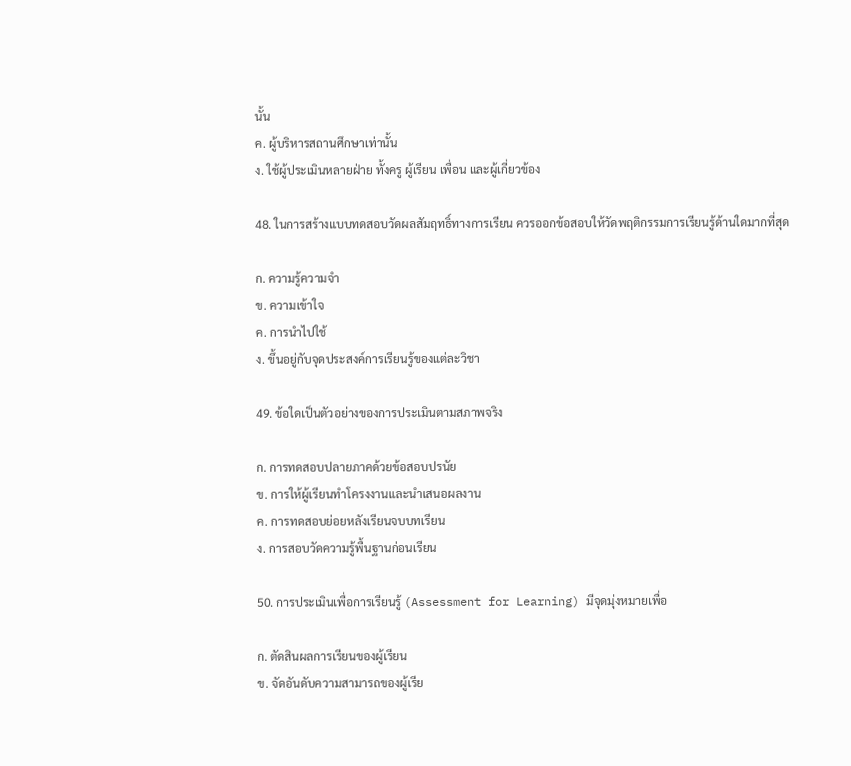นั้น
ค. ผู้บริหารสถานศึกษาเท่านั้น
ง. ใช้ผู้ประเมินหลายฝ่าย ทั้งครู ผู้เรียน เพื่อน และผู้เกี่ยวข้อง

48. ในการสร้างแบบทดสอบวัดผลสัมฤทธิ์ทางการเรียน ควรออกข้อสอบให้วัดพฤติกรรมการเรียนรู้ด้านใดมากที่สุด

ก. ความรู้ความจำ
ข. ความเข้าใจ
ค. การนำไปใช้
ง. ขึ้นอยู่กับจุดประสงค์การเรียนรู้ของแต่ละวิชา

49. ข้อใดเป็นตัวอย่างของการประเมินตามสภาพจริง

ก. การทดสอบปลายภาคด้วยข้อสอบปรนัย
ข. การให้ผู้เรียนทำโครงงานและนำเสนอผลงาน
ค. การทดสอบย่อยหลังเรียนจบบทเรียน
ง. การสอบวัดความรู้พื้นฐานก่อนเรียน

50. การประเมินเพื่อการเรียนรู้ (Assessment for Learning) มีจุดมุ่งหมายเพื่อ

ก. ตัดสินผลการเรียนของผู้เรียน
ข. จัดอันดับความสามารถของผู้เรีย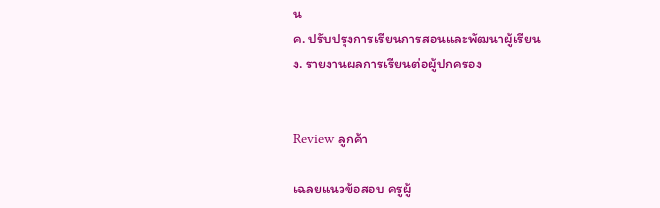น
ค. ปรับปรุงการเรียนการสอนและพัฒนาผู้เรียน
ง. รายงานผลการเรียนต่อผู้ปกครอง


Review ลูกค้า

เฉลยแนวข้อสอบ ครูผู้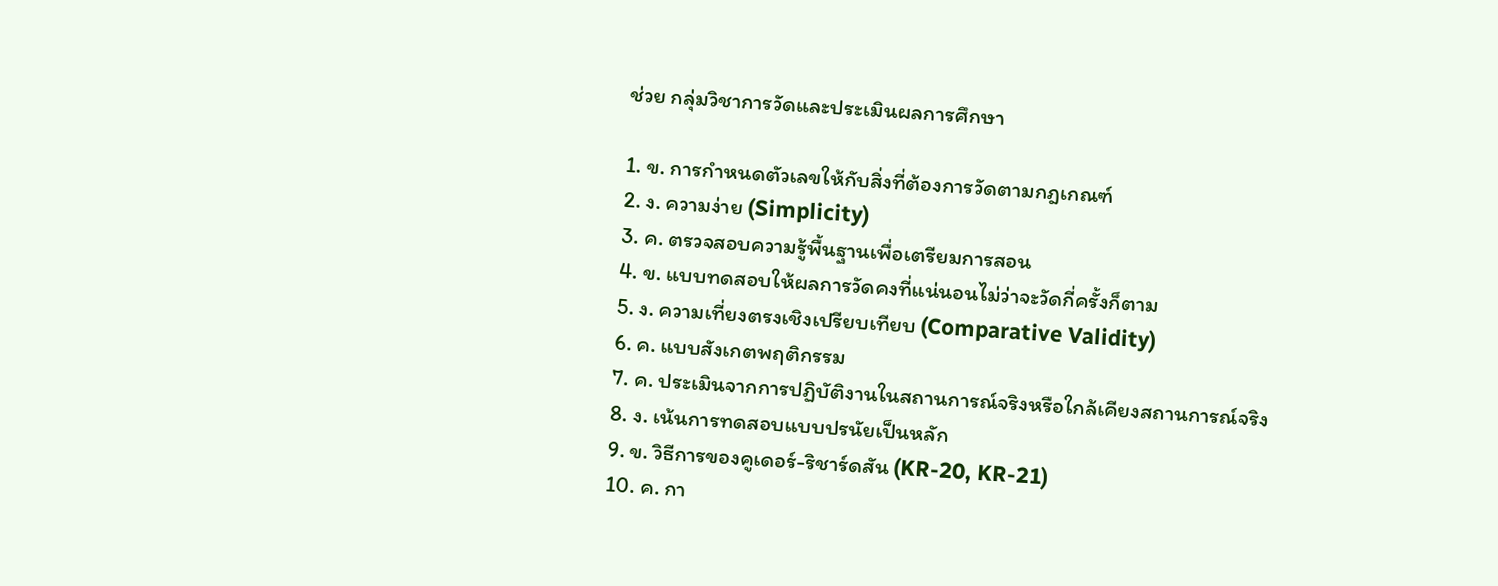ช่วย กลุ่มวิชาการวัดและประเมินผลการศึกษา

1. ข. การกำหนดตัวเลขให้กับสิ่งที่ต้องการวัดตามกฎเกณฑ์
2. ง. ความง่าย (Simplicity)
3. ค. ตรวจสอบความรู้พื้นฐานเพื่อเตรียมการสอน
4. ข. แบบทดสอบให้ผลการวัดคงที่แน่นอนไม่ว่าจะวัดกี่ครั้งก็ตาม
5. ง. ความเที่ยงตรงเชิงเปรียบเทียบ (Comparative Validity)
6. ค. แบบสังเกตพฤติกรรม
7. ค. ประเมินจากการปฏิบัติงานในสถานการณ์จริงหรือใกล้เคียงสถานการณ์จริง
8. ง. เน้นการทดสอบแบบปรนัยเป็นหลัก
9. ข. วิธีการของคูเดอร์-ริชาร์ดสัน (KR-20, KR-21)
10. ค. กา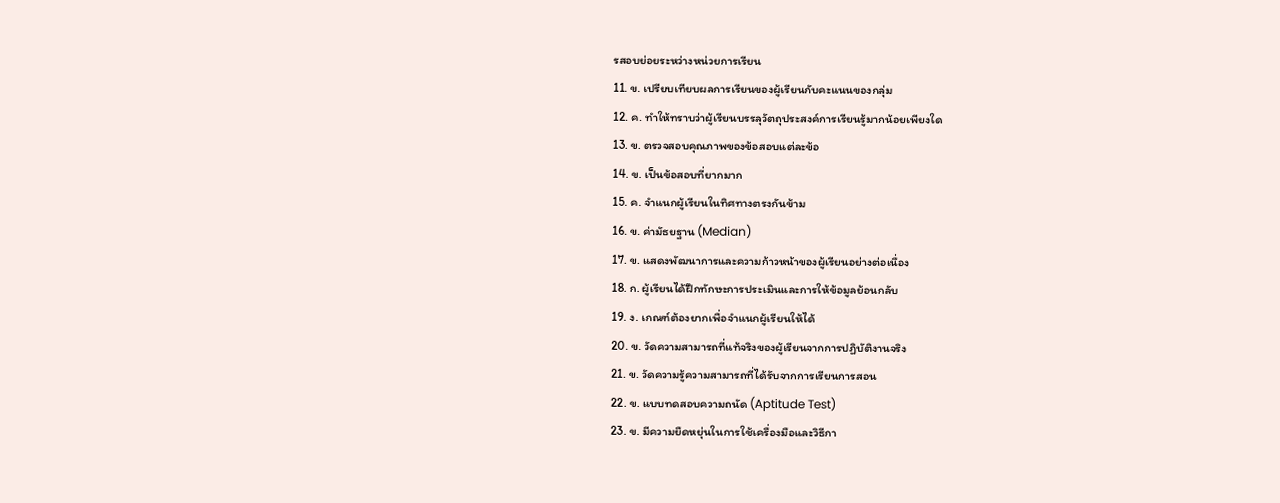รสอบย่อยระหว่างหน่วยการเรียน
11. ข. เปรียบเทียบผลการเรียนของผู้เรียนกับคะแนนของกลุ่ม
12. ค. ทำให้ทราบว่าผู้เรียนบรรลุวัตถุประสงค์การเรียนรู้มากน้อยเพียงใด
13. ข. ตรวจสอบคุณภาพของข้อสอบแต่ละข้อ
14. ข. เป็นข้อสอบที่ยากมาก
15. ค. จำแนกผู้เรียนในทิศทางตรงกันข้าม
16. ข. ค่ามัธยฐาน (Median)
17. ข. แสดงพัฒนาการและความก้าวหน้าของผู้เรียนอย่างต่อเนื่อง
18. ก. ผู้เรียนได้ฝึกทักษะการประเมินและการให้ข้อมูลย้อนกลับ
19. ง. เกณฑ์ต้องยากเพื่อจำแนกผู้เรียนให้ได้
20. ข. วัดความสามารถที่แท้จริงของผู้เรียนจากการปฏิบัติงานจริง
21. ข. วัดความรู้ความสามารถที่ได้รับจากการเรียนการสอน
22. ข. แบบทดสอบความถนัด (Aptitude Test)
23. ข. มีความยืดหยุ่นในการใช้เครื่องมือและวิธีกา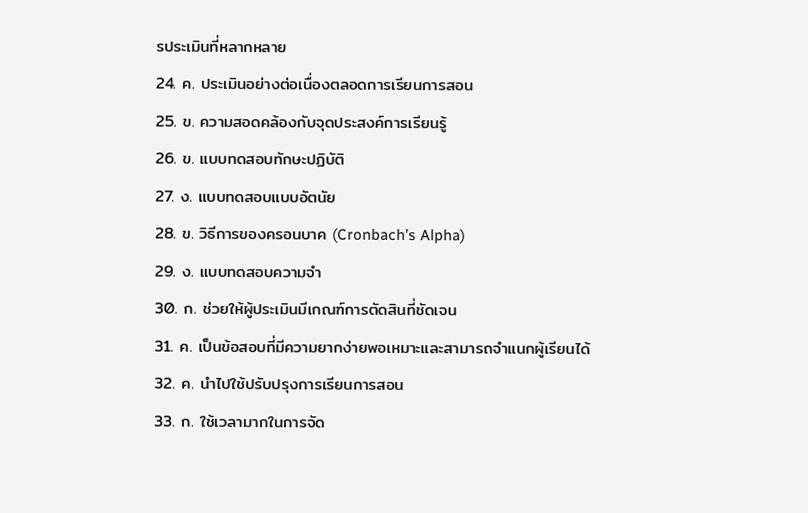รประเมินที่หลากหลาย
24. ค. ประเมินอย่างต่อเนื่องตลอดการเรียนการสอน
25. ข. ความสอดคล้องกับจุดประสงค์การเรียนรู้
26. ข. แบบทดสอบทักษะปฏิบัติ
27. ง. แบบทดสอบแบบอัตนัย
28. ข. วิธีการของครอนบาค (Cronbach’s Alpha)
29. ง. แบบทดสอบความจำ
30. ก. ช่วยให้ผู้ประเมินมีเกณฑ์การตัดสินที่ชัดเจน
31. ค. เป็นข้อสอบที่มีความยากง่ายพอเหมาะและสามารถจำแนกผู้เรียนได้
32. ค. นำไปใช้ปรับปรุงการเรียนการสอน
33. ก. ใช้เวลามากในการจัด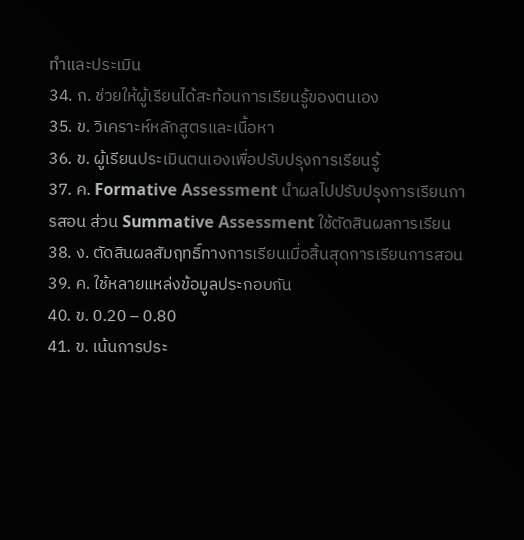ทำและประเมิน
34. ก. ช่วยให้ผู้เรียนได้สะท้อนการเรียนรู้ของตนเอง
35. ข. วิเคราะห์หลักสูตรและเนื้อหา
36. ข. ผู้เรียนประเมินตนเองเพื่อปรับปรุงการเรียนรู้
37. ค. Formative Assessment นำผลไปปรับปรุงการเรียนการสอน ส่วน Summative Assessment ใช้ตัดสินผลการเรียน
38. ง. ตัดสินผลสัมฤทธิ์ทางการเรียนเมื่อสิ้นสุดการเรียนการสอน
39. ค. ใช้หลายแหล่งข้อมูลประกอบกัน
40. ข. 0.20 – 0.80
41. ข. เน้นการประ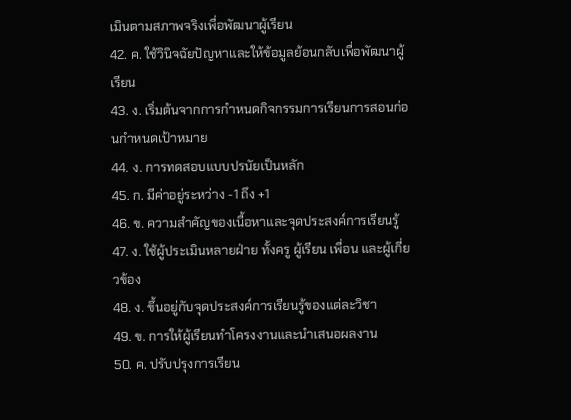เมินตามสภาพจริงเพื่อพัฒนาผู้เรียน
42. ค. ใช้วินิจฉัยปัญหาและให้ข้อมูลย้อนกลับเพื่อพัฒนาผู้เรียน
43. ง. เริ่มต้นจากการกำหนดกิจกรรมการเรียนการสอนก่อนกำหนดเป้าหมาย
44. ง. การทดสอบแบบปรนัยเป็นหลัก
45. ก. มีค่าอยู่ระหว่าง -1 ถึง +1
46. ข. ความสำคัญของเนื้อหาและจุดประสงค์การเรียนรู้
47. ง. ใช้ผู้ประเมินหลายฝ่าย ทั้งครู ผู้เรียน เพื่อน และผู้เกี่ยวข้อง
48. ง. ขึ้นอยู่กับจุดประสงค์การเรียนรู้ของแต่ละวิชา
49. ข. การให้ผู้เรียนทำโครงงานและนำเสนอผลงาน
50. ค. ปรับปรุงการเรียน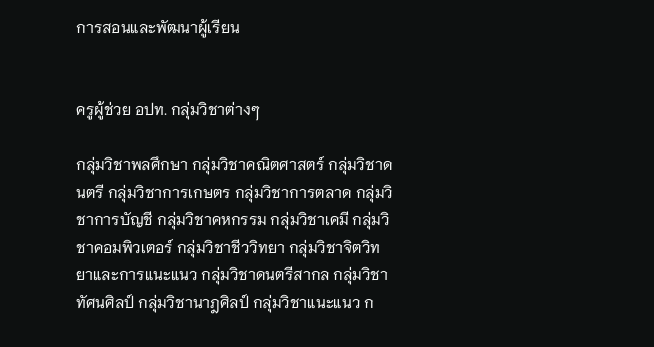การสอนและพัฒนาผู้เรียน


ครูผู้ช่วย อปท. กลุ่มวิชาต่างๆ

กลุ่มวิชาพลศึกษา กลุ่มวิชาคณิตศาสตร์ กลุ่มวิชาดนตรี กลุ่มวิชาการเกษตร กลุ่มวิชาการตลาด กลุ่มวิชาการบัญชี กลุ่มวิชาคหกรรม กลุ่มวิชาเคมี กลุ่มวิชาคอมพิวเตอร์ กลุ่มวิชาชีววิทยา กลุ่มวิชาจิตวิทยาและการแนะแนว กลุ่มวิชาดนตรีสากล กลุ่มวิชาทัศนศิลป์ กลุ่มวิชานาฎศิลป์ กลุ่มวิชาแนะแนว ก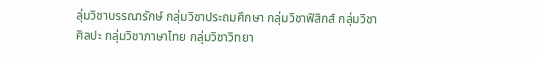ลุ่มวิชาบรรณารักษ์ กลุ่มวิชาประถมศึกษา กลุ่มวิชาฟิสิกส์ กลุ่มวิชาศิลปะ กลุ่มวิชาภาษาไทย กลุ่มวิชาวิทยา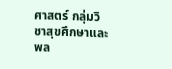ศาสตร์ กลุ่มวิชาสุขศึกษาและพล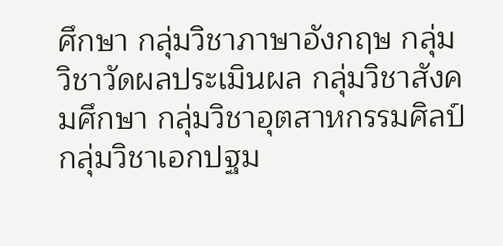ศึกษา กลุ่มวิชาภาษาอังกฤษ กลุ่มวิชาวัดผลประเมินผล กลุ่มวิชาสังคมศึกษา กลุ่มวิชาอุตสาหกรรมศิลป์ กลุ่มวิชาเอกปฐม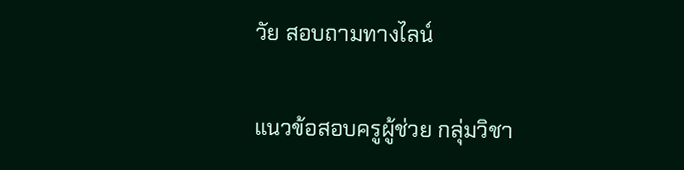วัย สอบถามทางไลน์

แนวข้อสอบครูผู้ช่วย กลุ่มวิชา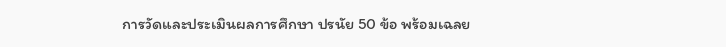การวัดและประเมินผลการศึกษา ปรนัย 50 ข้อ พร้อมเฉลย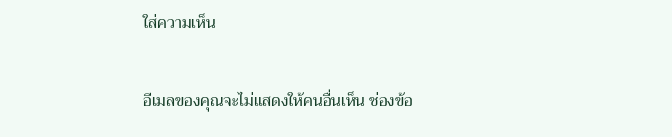ใส่ความเห็น

อีเมลของคุณจะไม่แสดงให้คนอื่นเห็น ช่องข้อ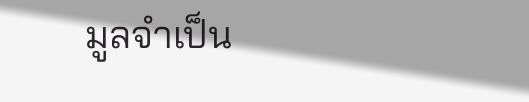มูลจำเป็น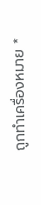ถูกทำเครื่องหมาย *